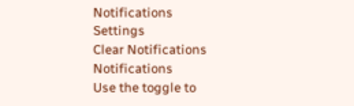Notifications
Settings
Clear Notifications
Notifications
Use the toggle to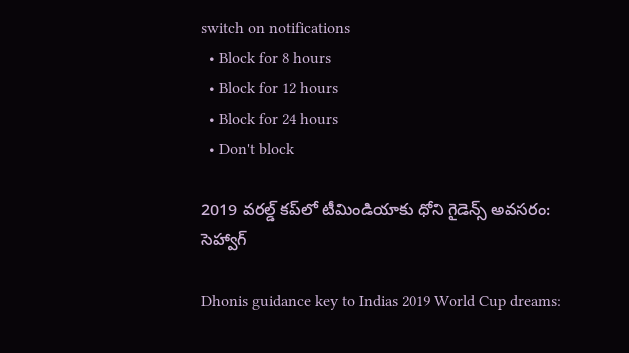switch on notifications
  • Block for 8 hours
  • Block for 12 hours
  • Block for 24 hours
  • Don't block

2019 వరల్డ్ కప్‌లో టీమిండియాకు ధోని గైడెన్స్ అవసరం: సెహ్వాగ్

Dhonis guidance key to Indias 2019 World Cup dreams: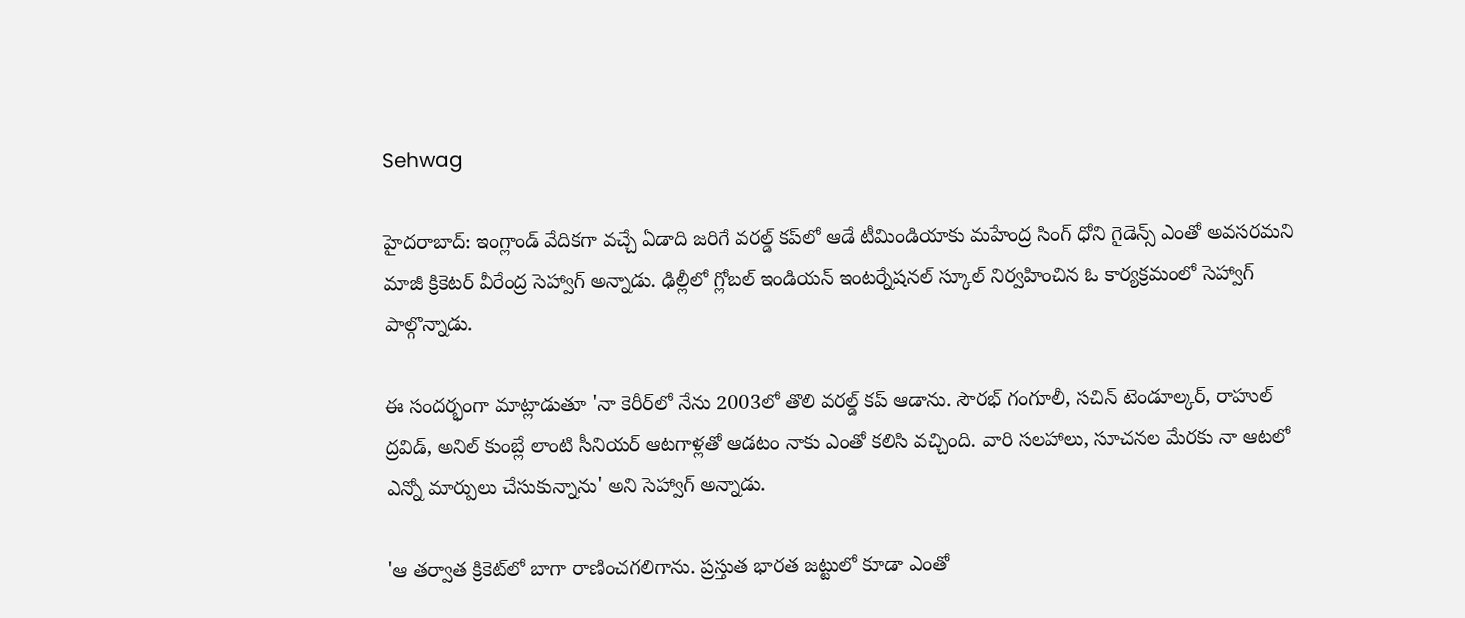Sehwag

హైదరాబాద్: ఇంగ్లాండ్ వేదికగా వచ్చే ఏడాది జరిగే వరల్డ్ కప్‌లో ఆడే టీమిండియాకు మహేంద్ర సింగ్ ధోని గైడెన్స్ ఎంతో అవసరమని మాజీ క్రికెటర్‌ వీరేంద్ర సెహ్వాగ్‌ అన్నాడు. ఢిల్లీలో గ్లోబల్ ఇండియన్ ఇంటర్నేషనల్ స్కూల్ నిర్వహించిన ఓ కార్యక్రమంలో సెహ్వాగ్ పాల్గొన్నాడు.

ఈ సందర్భంగా మాట్లాడుతూ 'నా కెరీర్‌లో నేను 2003లో తొలి వరల్డ్ కప్ ఆడాను. సౌరభ్‌ గంగూలీ, సచిన్‌ టెండూల్కర్, రాహుల్‌ ద్రవిడ్‌, అనిల్‌ కుంబ్లే లాంటి సీనియర్‌ ఆటగాళ్లతో ఆడటం నాకు ఎంతో కలిసి వచ్చింది. వారి సలహాలు, సూచనల మేరకు నా ఆటలో ఎన్నో మార్పులు చేసుకున్నాను' అని సెహ్వాగ్ అన్నాడు.

'ఆ తర్వాత క్రికెట్‌లో బాగా రాణించగలిగాను. ప్రస్తుత భారత జట్టులో కూడా ఎంతో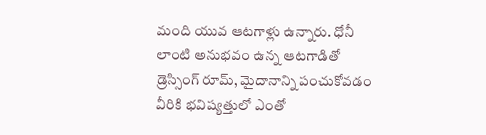మంది యువ ఆటగాళ్లు ఉన్నారు. ధోనీ లాంటి అనుభవం ఉన్న ఆటగాడితో డ్రెస్సింగ్‌ రూమ్‌, మైదానాన్ని పంచుకోవడం వీరికి భవిష్యత్తులో ఎంతో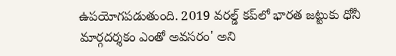ఉపయోగపడుతుంది. 2019 వరల్డ్ కప్‌లో భారత జట్టుకు ధోనీ మార్గదర్శకం ఎంతో అవసరం' అని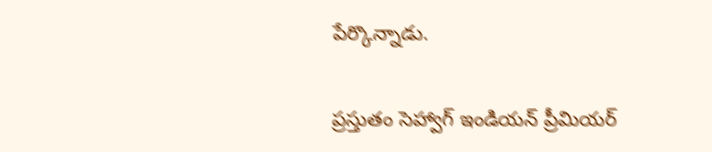పేర్కొన్నాడు.

ప్రస్తుతం సెహ్వాగ్ ఇండియన్ ప్రీమియర్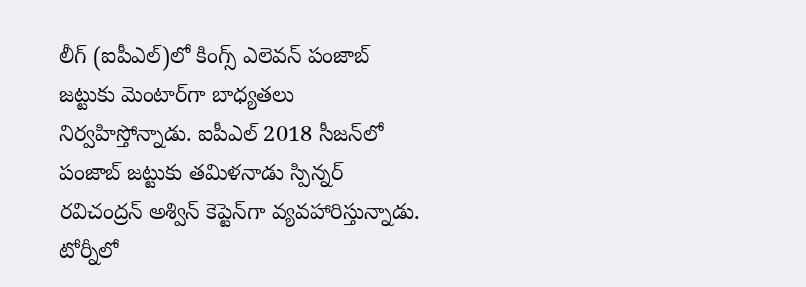లీగ్ (ఐపీఎల్)లో కింగ్స్‌ ఎలెవన్‌ పంజాబ్‌ జట్టుకు మెంటార్‌గా బాధ్యతలు నిర్వహిస్తోన్నాడు. ఐపీఎల్ 2018 సీజన్‌లో పంజాబ్ జట్టుకు తమిళనాడు స్పిన్నర్ రవిచంద్రన్‌ అశ్విన్‌ కెప్టెన్‌‌గా వ్యవహారిస్తున్నాడు. టోర్నీలో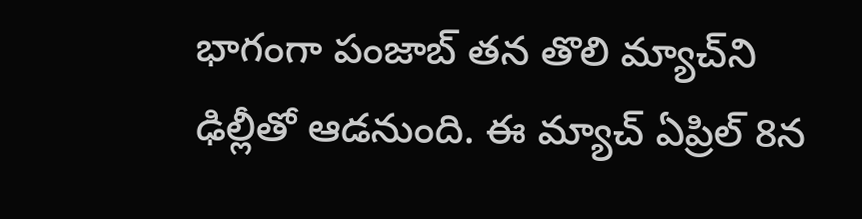భాగంగా పంజాబ్‌ తన తొలి మ్యాచ్‌ని ఢిల్లీతో ఆడనుంది. ఈ మ్యాచ్ ఏప్రిల్‌ 8న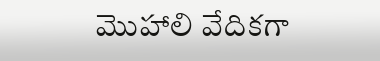మొహాలి వేదికగా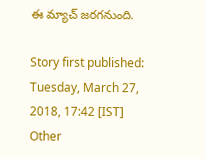ఈ మ్యాచ్‌ జరగనుంది.

Story first published: Tuesday, March 27, 2018, 17:42 [IST]
Other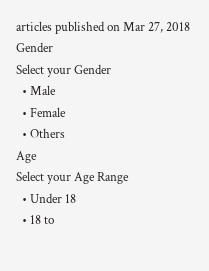articles published on Mar 27, 2018
Gender
Select your Gender
  • Male
  • Female
  • Others
Age
Select your Age Range
  • Under 18
  • 18 to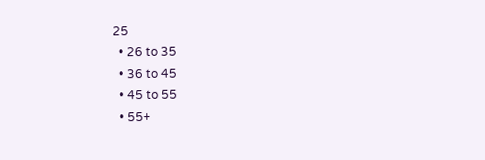25
  • 26 to 35
  • 36 to 45
  • 45 to 55
  • 55+